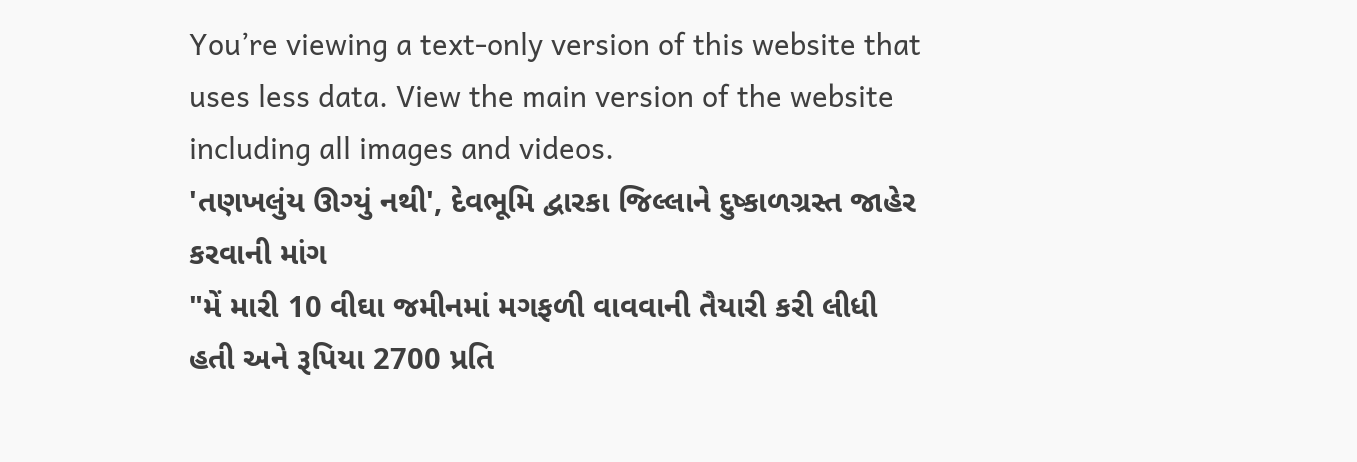You’re viewing a text-only version of this website that uses less data. View the main version of the website including all images and videos.
'તણખલુંય ઊગ્યું નથી', દેવભૂમિ દ્વારકા જિલ્લાને દુષ્કાળગ્રસ્ત જાહેર કરવાની માંગ
"મેં મારી 10 વીઘા જમીનમાં મગફળી વાવવાની તૈયારી કરી લીધી હતી અને રૂપિયા 2700 પ્રતિ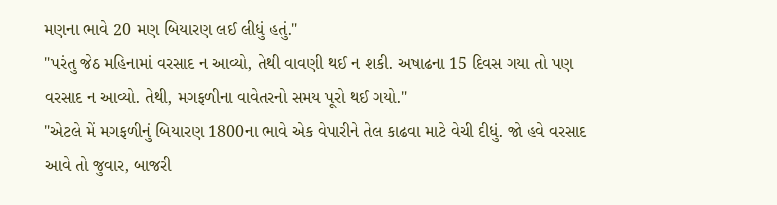મણના ભાવે 20 મણ બિયારણ લઈ લીધું હતું."
"પરંતુ જેઠ મહિનામાં વરસાદ ન આવ્યો, તેથી વાવણી થઈ ન શકી. અષાઢના 15 દિવસ ગયા તો પણ વરસાદ ન આવ્યો. તેથી, મગફળીના વાવેતરનો સમય પૂરો થઈ ગયો."
"એટલે મેં મગફળીનું બિયારણ 1800ના ભાવે એક વેપારીને તેલ કાઢવા માટે વેચી દીધું. જો હવે વરસાદ આવે તો જુવાર, બાજરી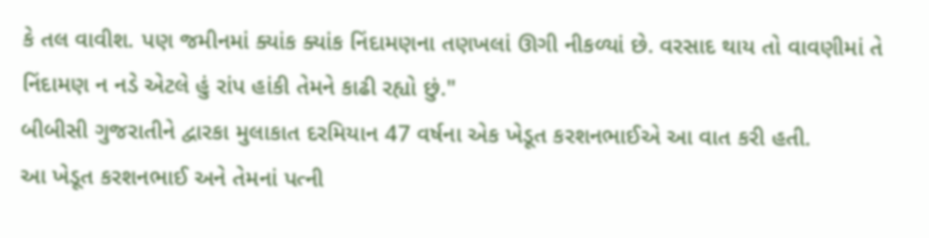કે તલ વાવીશ. પણ જમીનમાં ક્યાંક ક્યાંક નિંદામણના તણખલાં ઊગી નીકળ્યાં છે. વરસાદ થાય તો વાવણીમાં તે નિંદામણ ન નડે એટલે હું રાંપ હાંકી તેમને કાઢી રહ્યો છું."
બીબીસી ગુજરાતીને દ્વારકા મુલાકાત દરમિયાન 47 વર્ષના એક ખેડૂત કરશનભાઈએ આ વાત કરી હતી.
આ ખેડૂત કરશનભાઈ અને તેમનાં પત્ની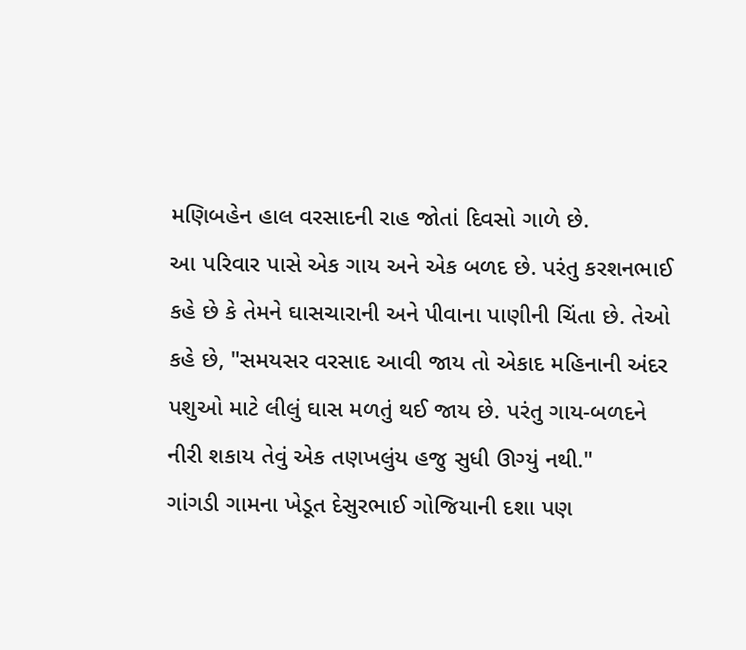મણિબહેન હાલ વરસાદની રાહ જોતાં દિવસો ગાળે છે.
આ પરિવાર પાસે એક ગાય અને એક બળદ છે. પરંતુ કરશનભાઈ કહે છે કે તેમને ઘાસચારાની અને પીવાના પાણીની ચિંતા છે. તેઓ કહે છે, "સમયસર વરસાદ આવી જાય તો એકાદ મહિનાની અંદર પશુઓ માટે લીલું ઘાસ મળતું થઈ જાય છે. પરંતુ ગાય-બળદને નીરી શકાય તેવું એક તણખલુંય હજુ સુધી ઊગ્યું નથી."
ગાંગડી ગામના ખેડૂત દેસુરભાઈ ગોજિયાની દશા પણ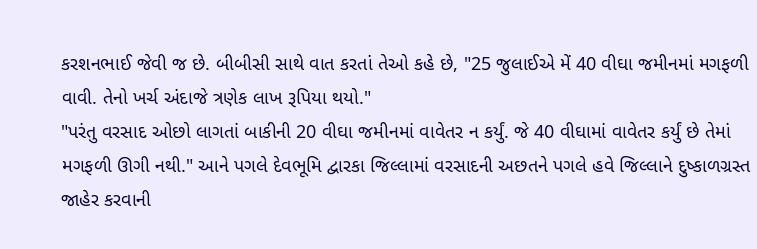કરશનભાઈ જેવી જ છે. બીબીસી સાથે વાત કરતાં તેઓ કહે છે, "25 જુલાઈએ મેં 40 વીઘા જમીનમાં મગફળી વાવી. તેનો ખર્ચ અંદાજે ત્રણેક લાખ રૂપિયા થયો."
"પરંતુ વરસાદ ઓછો લાગતાં બાકીની 20 વીઘા જમીનમાં વાવેતર ન કર્યું. જે 40 વીઘામાં વાવેતર કર્યું છે તેમાં મગફળી ઊગી નથી." આને પગલે દેવભૂમિ દ્વારકા જિલ્લામાં વરસાદની અછતને પગલે હવે જિલ્લાને દુષ્કાળગ્રસ્ત જાહેર કરવાની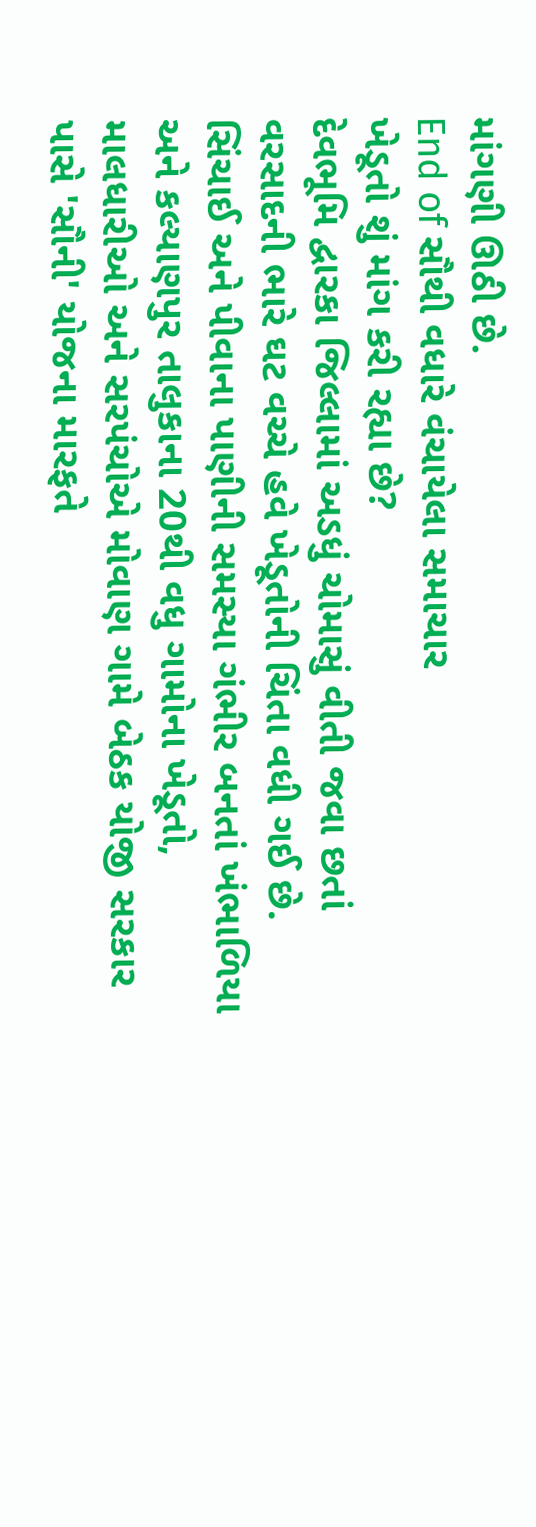માંગણી ઊઠી છે.
End of સૌથી વધારે વંચાયેલા સમાચાર
ખેડૂતો શું માંગ કરી રહ્યા છે?
દેવભૂમિ દ્વારકા જિલ્લામાં અડધું ચોમાસું વીતી જવા છતાં વરસાદની ભારે ઘટ વચ્ચે હવે ખેડૂતોની ચિંતા વધી ગઈ છે. સિંચાઈ અને પીવાના પાણીની સમસ્યા ગંભીર બનતાં ખંભાળિયા અને કલ્યાણપુર તાલુકાના 20થી વધુ ગામોના ખેડૂતો, માલધારીઓ અને સરપંચોએ મોવાણ ગામે બેઠક યોજી સરકાર પાસે 'સૌની' યોજના મારફતે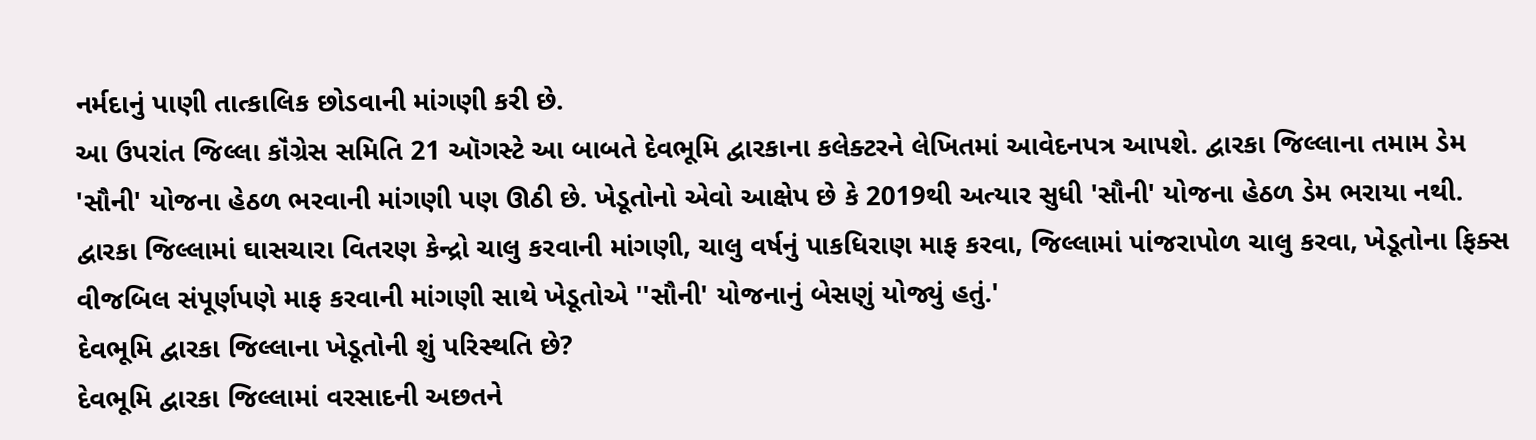નર્મદાનું પાણી તાત્કાલિક છોડવાની માંગણી કરી છે.
આ ઉપરાંત જિલ્લા કૉંગ્રેસ સમિતિ 21 ઑગસ્ટે આ બાબતે દેવભૂમિ દ્વારકાના કલેક્ટરને લેખિતમાં આવેદનપત્ર આપશે. દ્વારકા જિલ્લાના તમામ ડેમ 'સૌની' યોજના હેઠળ ભરવાની માંગણી પણ ઊઠી છે. ખેડૂતોનો એવો આક્ષેપ છે કે 2019થી અત્યાર સુધી 'સૌની' યોજના હેઠળ ડેમ ભરાયા નથી. દ્વારકા જિલ્લામાં ઘાસચારા વિતરણ કેન્દ્રો ચાલુ કરવાની માંગણી, ચાલુ વર્ષનું પાકધિરાણ માફ કરવા, જિલ્લામાં પાંજરાપોળ ચાલુ કરવા, ખેડૂતોના ફિક્સ વીજબિલ સંપૂર્ણપણે માફ કરવાની માંગણી સાથે ખેડૂતોએ ''સૌની' યોજનાનું બેસણું યોજ્યું હતું.'
દેવભૂમિ દ્વારકા જિલ્લાના ખેડૂતોની શું પરિસ્થતિ છે?
દેવભૂમિ દ્વારકા જિલ્લામાં વરસાદની અછતને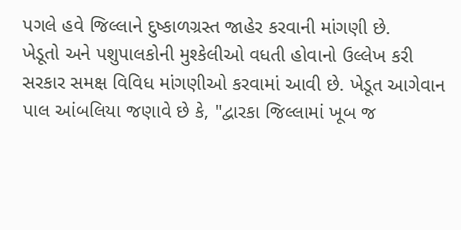પગલે હવે જિલ્લાને દુષ્કાળગ્રસ્ત જાહેર કરવાની માંગણી છે.
ખેડૂતો અને પશુપાલકોની મુશ્કેલીઓ વધતી હોવાનો ઉલ્લેખ કરી સરકાર સમક્ષ વિવિધ માંગણીઓ કરવામાં આવી છે. ખેડૂત આગેવાન પાલ આંબલિયા જણાવે છે કે, "દ્વારકા જિલ્લામાં ખૂબ જ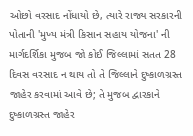ઓછો વરસાદ નોંધાયો છે, ત્યારે રાજ્ય સરકારની પોતાની 'મુખ્ય મંત્રી કિસાન સહાય યોજના' ની માર્ગદર્શિકા મુજબ જો કોઈ જિલ્લામાં સતત 28 દિવસ વરસાદ ન થાય તો તે જિલ્લાને દુષ્કાળગ્રસ્ત જાહેર કરવામાં આવે છે; તે મુજબ દ્વારકાને દુષ્કાળગ્રસ્ત જાહેર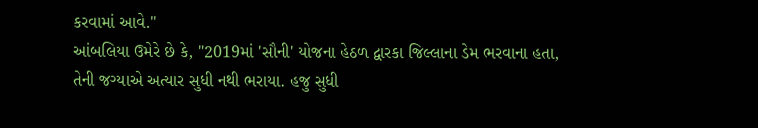કરવામાં આવે."
આંબલિયા ઉમેરે છે કે, "2019માં 'સૌની' યોજના હેઠળ દ્વારકા જિલ્લાના ડેમ ભરવાના હતા, તેની જગ્યાએ અત્યાર સુધી નથી ભરાયા. હજુ સુધી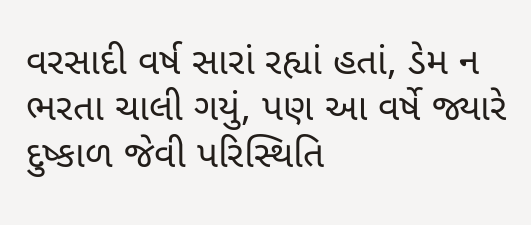વરસાદી વર્ષ સારાં રહ્યાં હતાં, ડેમ ન ભરતા ચાલી ગયું, પણ આ વર્ષે જ્યારે દુષ્કાળ જેવી પરિસ્થિતિ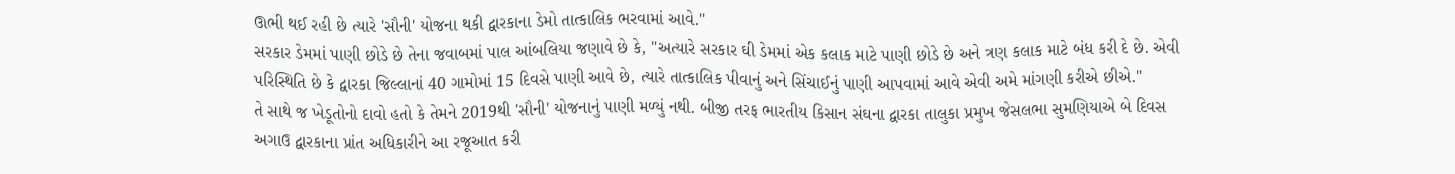ઊભી થઈ રહી છે ત્યારે 'સૌની' યોજના થકી દ્વારકાના ડેમો તાત્કાલિક ભરવામાં આવે."
સરકાર ડેમમાં પાણી છોડે છે તેના જવાબમાં પાલ આંબલિયા જણાવે છે કે, "અત્યારે સરકાર ઘી ડેમમાં એક કલાક માટે પાણી છોડે છે અને ત્રણ કલાક માટે બંધ કરી દે છે. એવી પરિસ્થિતિ છે કે દ્વારકા જિલ્લાનાં 40 ગામોમાં 15 દિવસે પાણી આવે છે, ત્યારે તાત્કાલિક પીવાનું અને સિંચાઈનું પાણી આપવામાં આવે એવી અમે માંગણી કરીએ છીએ."
તે સાથે જ ખેડૂતોનો દાવો હતો કે તેમને 2019થી 'સૌની' યોજનાનું પાણી મળ્યું નથી. બીજી તરફ ભારતીય કિસાન સંઘના દ્વારકા તાલુકા પ્રમુખ જેસલભા સુમણિયાએ બે દિવસ અગાઉ દ્વારકાના પ્રાંત અધિકારીને આ રજૂઆત કરી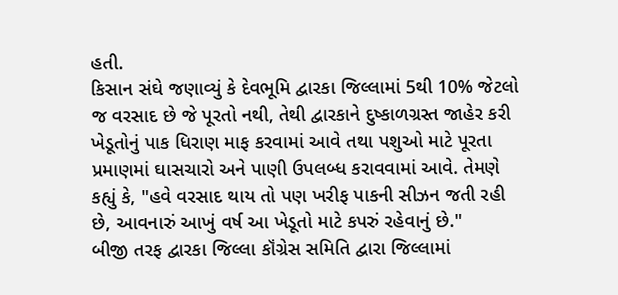હતી.
કિસાન સંઘે જણાવ્યું કે દેવભૂમિ દ્વારકા જિલ્લામાં 5થી 10% જેટલો જ વરસાદ છે જે પૂરતો નથી, તેથી દ્વારકાને દુષ્કાળગ્રસ્ત જાહેર કરી ખેડૂતોનું પાક ધિરાણ માફ કરવામાં આવે તથા પશુઓ માટે પૂરતા પ્રમાણમાં ઘાસચારો અને પાણી ઉપલબ્ધ કરાવવામાં આવે. તેમણે કહ્યું કે, "હવે વરસાદ થાય તો પણ ખરીફ પાકની સીઝન જતી રહી છે, આવનારું આખું વર્ષ આ ખેડૂતો માટે કપરું રહેવાનું છે."
બીજી તરફ દ્વારકા જિલ્લા કૉંગ્રેસ સમિતિ દ્વારા જિલ્લામાં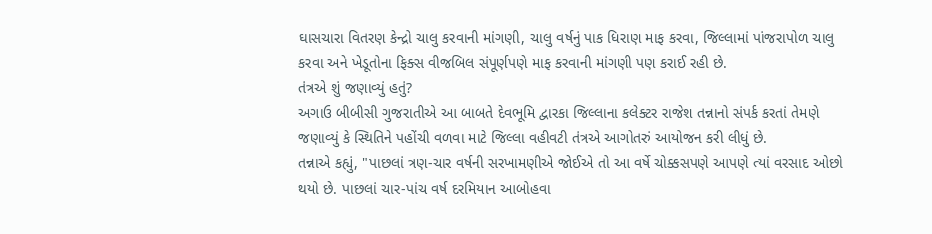ઘાસચારા વિતરણ કેન્દ્રો ચાલુ કરવાની માંગણી, ચાલુ વર્ષનું પાક ધિરાણ માફ કરવા, જિલ્લામાં પાંજરાપોળ ચાલુ કરવા અને ખેડૂતોના ફિક્સ વીજબિલ સંપૂર્ણપણે માફ કરવાની માંગણી પણ કરાઈ રહી છે.
તંત્રએ શું જણાવ્યું હતું?
અગાઉ બીબીસી ગુજરાતીએ આ બાબતે દેવભૂમિ દ્વારકા જિલ્લાના કલેક્ટર રાજેશ તન્નાનો સંપર્ક કરતાં તેમણે જણાવ્યું કે સ્થિતિને પહોંચી વળવા માટે જિલ્લા વહીવટી તંત્રએ આગોતરું આયોજન કરી લીધું છે.
તન્નાએ કહ્યું, "પાછલાં ત્રણ-ચાર વર્ષની સરખામણીએ જોઈએ તો આ વર્ષે ચોક્કસપણે આપણે ત્યાં વરસાદ ઓછો થયો છે. પાછલાં ચાર-પાંચ વર્ષ દરમિયાન આબોહવા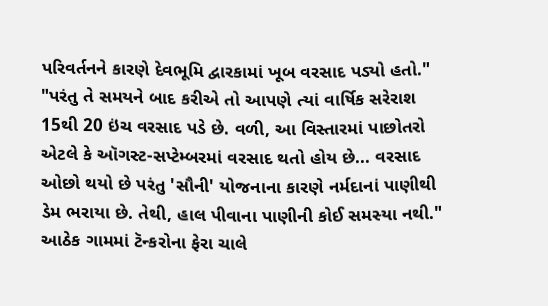પરિવર્તનને કારણે દેવભૂમિ દ્વારકામાં ખૂબ વરસાદ પડ્યો હતો."
"પરંતુ તે સમયને બાદ કરીએ તો આપણે ત્યાં વાર્ષિક સરેરાશ 15થી 20 ઇંચ વરસાદ પડે છે. વળી, આ વિસ્તારમાં પાછોતરો એટલે કે ઑગસ્ટ-સપ્ટેમ્બરમાં વરસાદ થતો હોય છે... વરસાદ ઓછો થયો છે પરંતુ 'સૌની' યોજનાના કારણે નર્મદાનાં પાણીથી ડેમ ભરાયા છે. તેથી, હાલ પીવાના પાણીની કોઈ સમસ્યા નથી."
આઠેક ગામમાં ટૅન્કરોના ફેરા ચાલે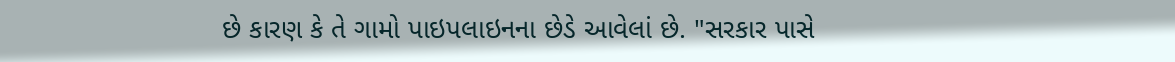છે કારણ કે તે ગામો પાઇપલાઇનના છેડે આવેલાં છે. "સરકાર પાસે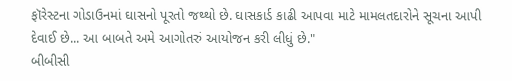ફૉરેસ્ટના ગોડાઉનમાં ઘાસનો પૂરતો જથ્થો છે. ઘાસકાર્ડ કાઢી આપવા માટે મામલતદારોને સૂચના આપી દેવાઈ છે... આ બાબતે અમે આગોતરું આયોજન કરી લીધું છે."
બીબીસી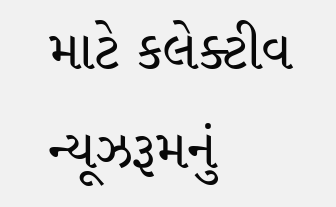માટે કલેક્ટીવ ન્યૂઝરૂમનું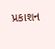પ્રકાશન